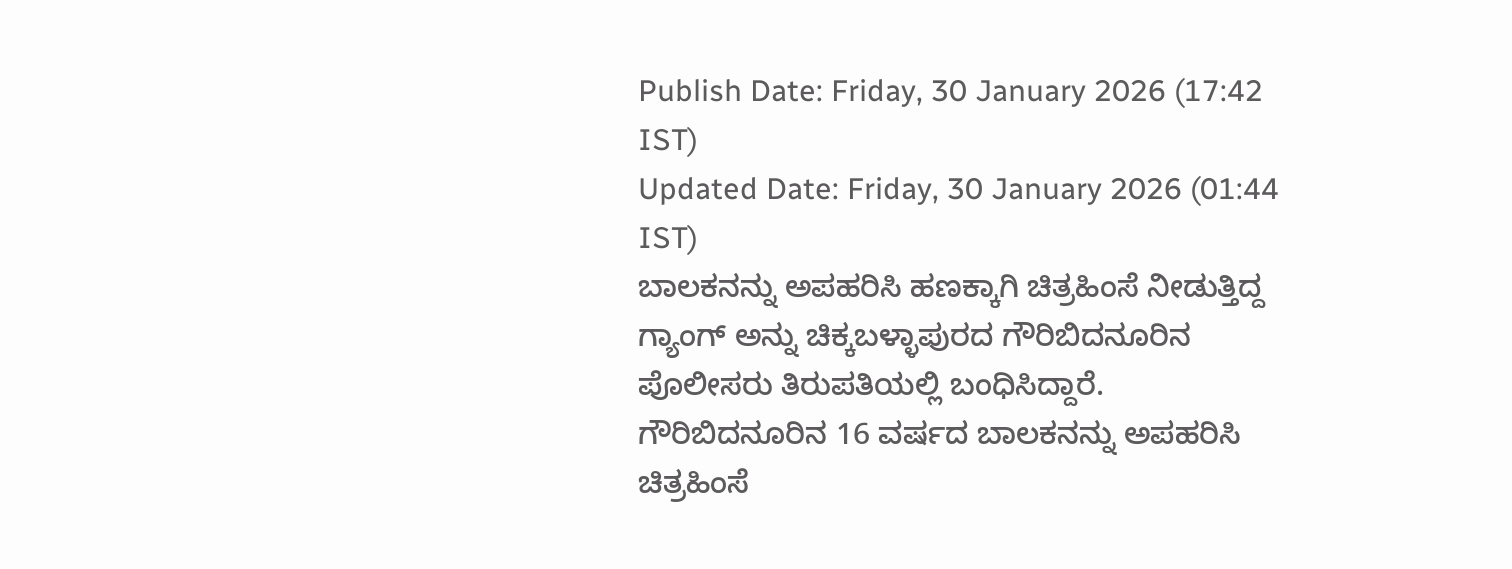Publish Date: Friday, 30 January 2026 (17:42 IST)
Updated Date: Friday, 30 January 2026 (01:44 IST)
ಬಾಲಕನನ್ನು ಅಪಹರಿಸಿ ಹಣಕ್ಕಾಗಿ ಚಿತ್ರಹಿಂಸೆ ನೀಡುತ್ತಿದ್ದ ಗ್ಯಾಂಗ್ ಅನ್ನು ಚಿಕ್ಕಬಳ್ಳಾಪುರದ ಗೌರಿಬಿದನೂರಿನ ಪೊಲೀಸರು ತಿರುಪತಿಯಲ್ಲಿ ಬಂಧಿಸಿದ್ದಾರೆ.
ಗೌರಿಬಿದನೂರಿನ 16 ವರ್ಷದ ಬಾಲಕನನ್ನು ಅಪಹರಿಸಿ ಚಿತ್ರಹಿಂಸೆ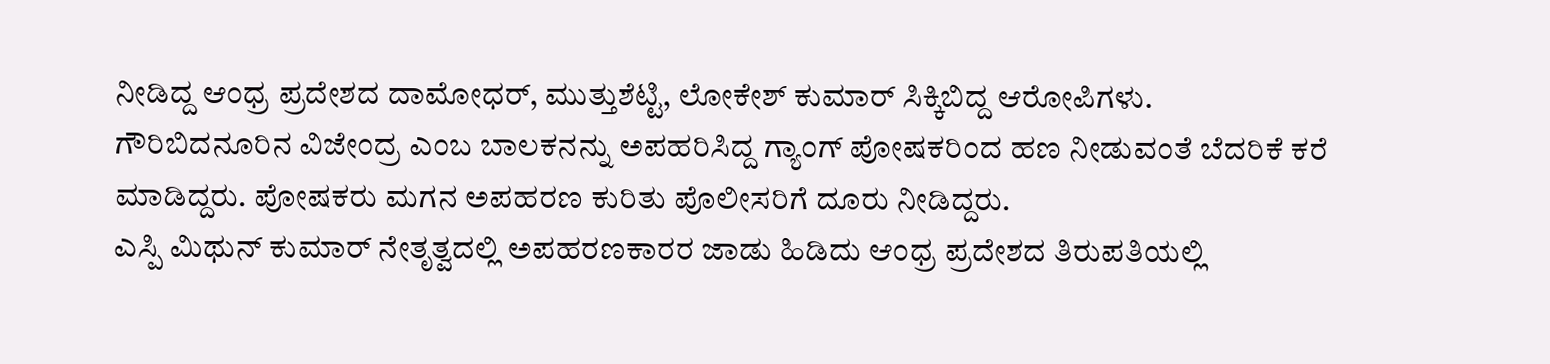ನೀಡಿದ್ದ ಆಂಧ್ರ ಪ್ರದೇಶದ ದಾಮೋಧರ್, ಮುತ್ತುಶೆಟ್ಟಿ, ಲೋಕೇಶ್ ಕುಮಾರ್ ಸಿಕ್ಕಿಬಿದ್ದ ಆರೋಪಿಗಳು.
ಗೌರಿಬಿದನೂರಿನ ವಿಜೇಂದ್ರ ಎಂಬ ಬಾಲಕನನ್ನು ಅಪಹರಿಸಿದ್ದ ಗ್ಯಾಂಗ್ ಪೋಷಕರಿಂದ ಹಣ ನೀಡುವಂತೆ ಬೆದರಿಕೆ ಕರೆ ಮಾಡಿದ್ದರು. ಪೋಷಕರು ಮಗನ ಅಪಹರಣ ಕುರಿತು ಪೊಲೀಸರಿಗೆ ದೂರು ನೀಡಿದ್ದರು.
ಎಸ್ಪಿ ಮಿಥುನ್ ಕುಮಾರ್ ನೇತೃತ್ವದಲ್ಲಿ ಅಪಹರಣಕಾರರ ಜಾಡು ಹಿಡಿದು ಆಂಧ್ರ ಪ್ರದೇಶದ ತಿರುಪತಿಯಲ್ಲಿ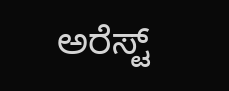ಅರೆಸ್ಟ್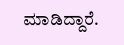ಮಾಡಿದ್ದಾರೆ.